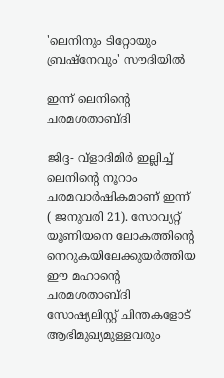'ലെനിനും ടിറ്റോയും ബ്രഷ്‌നേവും' സൗദിയില്‍

ഇന്ന് ലെനിന്റെ ചരമശതാബ്ദി

ജിദ്ദ- വ്‌ളാദിമിര്‍ ഇല്ലിച്ച് ലെനിന്റെ നൂറാം ചരമവാര്‍ഷികമാണ് ഇന്ന് ( ജനുവരി 21). സോവ്യറ്റ് യൂണിയനെ ലോകത്തിന്റെ നെറുകയിലേക്കുയര്‍ത്തിയ ഈ മഹാന്റെ ചരമശതാബ്ദി സോഷ്യലിസ്റ്റ് ചിന്തകളോട് ആഭിമുഖ്യമുള്ളവരും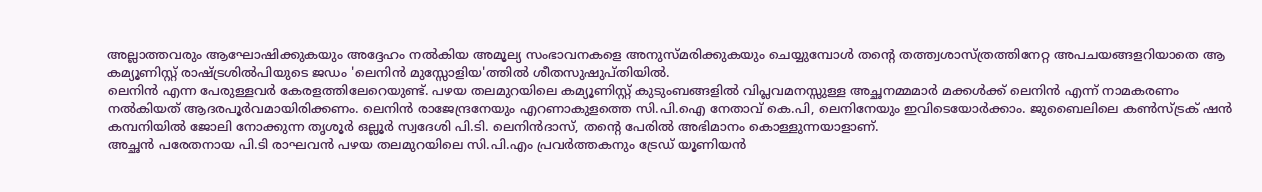അല്ലാത്തവരും ആഘോഷിക്കുകയും അദ്ദേഹം നല്‍കിയ അമൂല്യ സംഭാവനകളെ അനുസ്മരിക്കുകയും ചെയ്യുമ്പോള്‍ തന്റെ തത്ത്വശാസ്ത്രത്തിനേറ്റ അപചയങ്ങളറിയാതെ ആ കമ്യൂണിസ്റ്റ് രാഷ്ട്രശില്‍പിയുടെ ജഡം 'ലെനിന്‍ മുസ്സോളിയ'ത്തില്‍ ശീതസുഷുപ്തിയില്‍.
ലെനിന്‍ എന്ന പേരുള്ളവര്‍ കേരളത്തിലേറെയുണ്ട്. പഴയ തലമുറയിലെ കമ്യൂണിസ്റ്റ് കുടുംബങ്ങളില്‍ വിപ്ലവമനസ്സുള്ള അച്ഛനമ്മമാര്‍ മക്കള്‍ക്ക് ലെനിന്‍ എന്ന് നാമകരണം നല്‍കിയത് ആദരപൂര്‍വമായിരിക്കണം. ലെനിന്‍ രാജേന്ദ്രനേയും എറണാകുളത്തെ സി.പി.ഐ നേതാവ് കെ.പി, ലെനിനേയും ഇവിടെയോർക്കാം. ജുബൈലിലെ കണ്‍സ്ട്രക് ഷന്‍ കമ്പനിയില്‍ ജോലി നോക്കുന്ന തൃശൂര്‍ ഒല്ലൂര്‍ സ്വദേശി പി.ടി. ലെനിന്‍ദാസ്, തന്റെ പേരില്‍ അഭിമാനം കൊള്ളുന്നയാളാണ്.
അച്ഛന്‍ പരേതനായ പി.ടി രാഘവന്‍ പഴയ തലമുറയിലെ സി.പി.എം പ്രവര്‍ത്തകനും ട്രേഡ് യൂണിയന്‍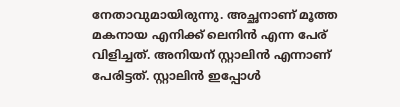നേതാവുമായിരുന്നു. അച്ഛനാണ് മൂത്ത മകനായ എനിക്ക് ലെനിന്‍ എന്ന പേര് വിളിച്ചത്. അനിയന് സ്റ്റാലിന്‍ എന്നാണ് പേരിട്ടത്. സ്റ്റാലിന്‍ ഇപ്പോള്‍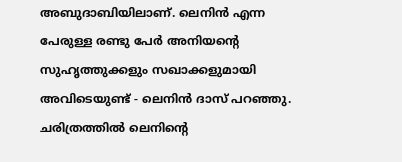അബുദാബിയിലാണ്. ലെനിന്‍ എന്ന പേരുള്ള രണ്ടു പേര്‍ അനിയന്റെ സുഹൃത്തുക്കളും സഖാക്കളുമായി അവിടെയുണ്ട് - ലെനിന്‍ ദാസ് പറഞ്ഞു. ചരിത്രത്തില്‍ ലെനിന്റെ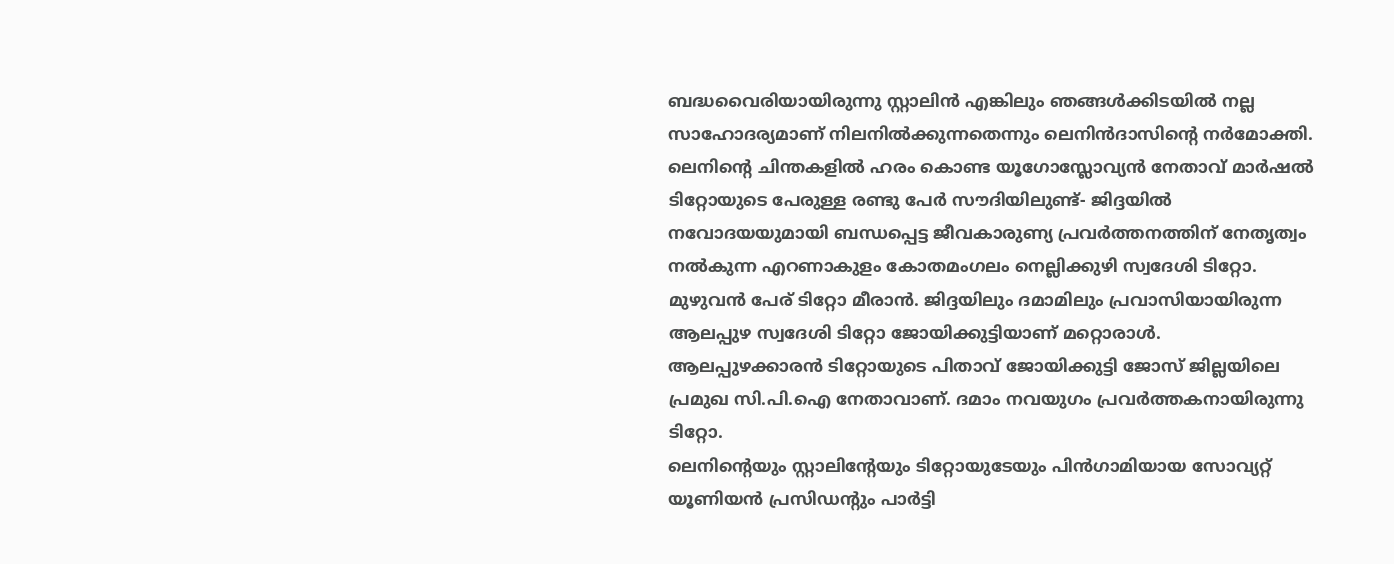ബദ്ധവൈരിയായിരുന്നു സ്റ്റാലിന്‍ എങ്കിലും ഞങ്ങള്‍ക്കിടയില്‍ നല്ല സാഹോദര്യമാണ് നിലനില്‍ക്കുന്നതെന്നും ലെനിന്‍ദാസിന്റെ നര്‍മോക്തി.
ലെനിന്റെ ചിന്തകളില്‍ ഹരം കൊണ്ട യൂഗോസ്ലോവ്യന്‍ നേതാവ് മാര്‍ഷല്‍ ടിറ്റോയുടെ പേരുള്ള രണ്ടു പേര്‍ സൗദിയിലുണ്ട്- ജിദ്ദയില്‍ നവോദയയുമായി ബന്ധപ്പെട്ട ജീവകാരുണ്യ പ്രവര്‍ത്തനത്തിന് നേതൃത്വം നല്‍കുന്ന എറണാകുളം കോതമംഗലം നെല്ലിക്കുഴി സ്വദേശി ടിറ്റോ. മുഴുവന്‍ പേര് ടിറ്റോ മീരാന്‍. ജിദ്ദയിലും ദമാമിലും പ്രവാസിയായിരുന്ന ആലപ്പുഴ സ്വദേശി ടിറ്റോ ജോയിക്കുട്ടിയാണ് മറ്റൊരാള്‍. ആലപ്പുഴക്കാരന്‍ ടിറ്റോയുടെ പിതാവ് ജോയിക്കുട്ടി ജോസ് ജില്ലയിലെ പ്രമുഖ സി.പി.ഐ നേതാവാണ്. ദമാം നവയുഗം പ്രവര്‍ത്തകനായിരുന്നു ടിറ്റോ.
ലെനിന്റെയും സ്റ്റാലിന്റേയും ടിറ്റോയുടേയും പിന്‍ഗാമിയായ സോവ്യറ്റ് യൂണിയന്‍ പ്രസിഡന്റും പാര്‍ട്ടി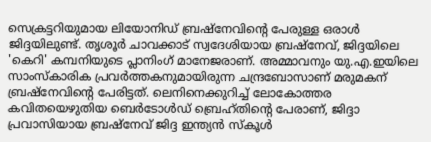സെക്രട്ടറിയുമായ ലിയോനിഡ് ബ്രഷ്‌നേവിന്റെ പേരുള്ള ഒരാള്‍ ജിദ്ദയിലുണ്ട്. തൃശൂര്‍ ചാവക്കാട് സ്വദേശിയായ ബ്രഷ്‌നേവ്, ജിദ്ദയിലെ 'കെറി' കമ്പനിയുടെ പ്ലാനിംഗ് മാനേജരാണ്. അമ്മാവനും യു.എ.ഇയിലെ സാംസ്‌കാരിക പ്രവര്‍ത്തകനുമായിരുന്ന ചന്ദ്രബോസാണ് മരുമകന് ബ്രഷ്‌നേവിന്റെ പേരിട്ടത്. ലെനിനെക്കുറിച്ച് ലോകോത്തര കവിതയെഴുതിയ ബെര്‍ടോള്‍ഡ് ബ്രെഹ്തിന്റെ പേരാണ്, ജിദ്ദാ പ്രവാസിയായ ബ്രഷ്‌നേവ് ജിദ്ദ ഇന്ത്യന്‍ സ്‌കൂള്‍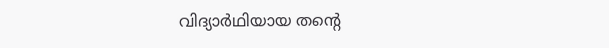വിദ്യാര്‍ഥിയായ തന്റെ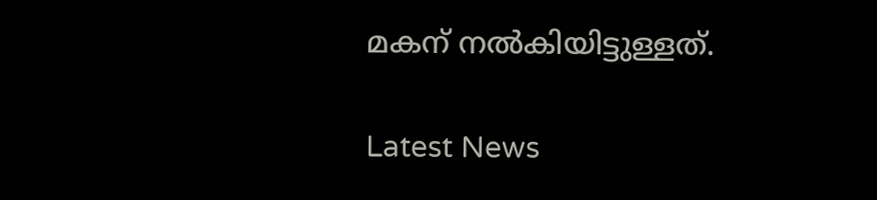മകന് നല്‍കിയിട്ടുള്ളത്.

Latest News